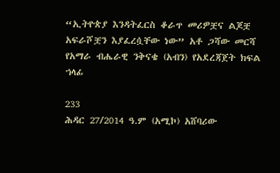“ኢትዮጵያ እንዳትፈርስ ቆራጥ መሪዎቿና ልጆቿ አፍራሾቿን እያፈረሷቸው ነው” አቶ ጋሻው መርሻ የአማራ ብሔራዊ ንቅናቄ (አብን) የአደረጃጀት ክፍል ኀላፊ

233
ሕዳር 27/2014 ዓ.ም (አሚኮ) አሸባሪው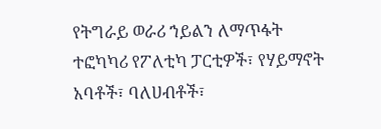የትግራይ ወራሪ ኀይልን ለማጥፋት ተፎካካሪ የፖለቲካ ፓርቲዎች፣ የሃይማኖት አባቶች፣ ባለሀብቶች፣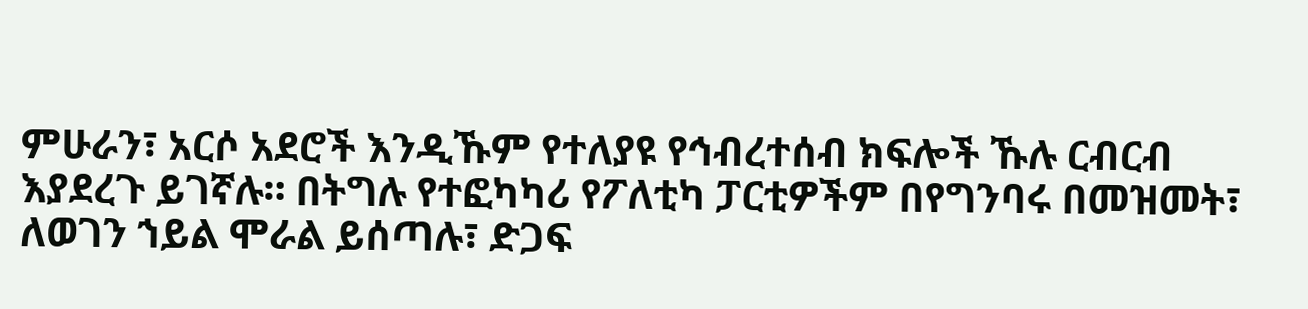ምሁራን፣ አርሶ አደሮች እንዲኹም የተለያዩ የኅብረተሰብ ክፍሎች ኹሉ ርብርብ እያደረጉ ይገኛሉ። በትግሉ የተፎካካሪ የፖለቲካ ፓርቲዎችም በየግንባሩ በመዝመት፣ ለወገን ኀይል ሞራል ይሰጣሉ፣ ድጋፍ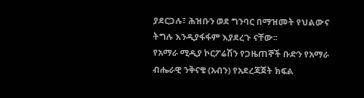ያደርጋሉ፣ ሕዝቡን ወደ ግንባር በማዝመት የህልውና ትግሉ እንዲያፋፋም እያደረጉ ናቸው፡፡
የአማራ ሚዲያ ኮርፖሬሽን የጋዜጠኞች ቡድን የአማራ ብሔራዊ ንቅናቄ (አብን) የአደረጃጀት ክፍል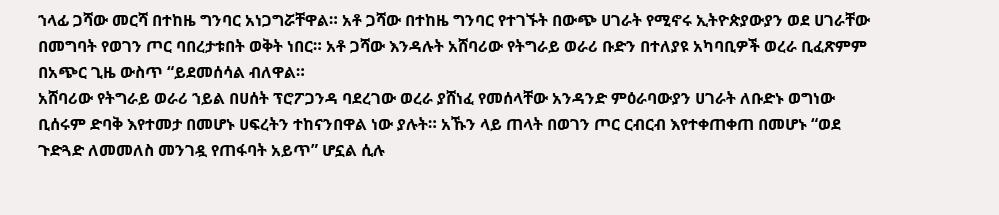ኀላፊ ጋሻው መርሻ በተከዜ ግንባር አነጋግሯቸዋል። አቶ ጋሻው በተከዜ ግንባር የተገኙት በውጭ ሀገራት የሚኖሩ ኢትዮጵያውያን ወደ ሀገራቸው በመግባት የወገን ጦር ባበረታቱበት ወቅት ነበር። አቶ ጋሻው እንዳሉት አሸባሪው የትግራይ ወራሪ ቡድን በተለያዩ አካባቢዎች ወረራ ቢፈጽምም በአጭር ጊዜ ውስጥ “ይደመሰሳል ብለዋል።
አሸባሪው የትግራይ ወራሪ ኀይል በሀሰት ፕሮፖጋንዳ ባደረገው ወረራ ያሸነፈ የመሰላቸው አንዳንድ ምዕራባውያን ሀገራት ለቡድኑ ወግነው ቢሰሩም ድባቅ እየተመታ በመሆኑ ሀፍረትን ተከናንበዋል ነው ያሉት። አኹን ላይ ጠላት በወገን ጦር ርብርብ እየተቀጠቀጠ በመሆኑ “ወደ ጉድጓድ ለመመለስ መንገዷ የጠፋባት አይጥ” ሆኗል ሲሉ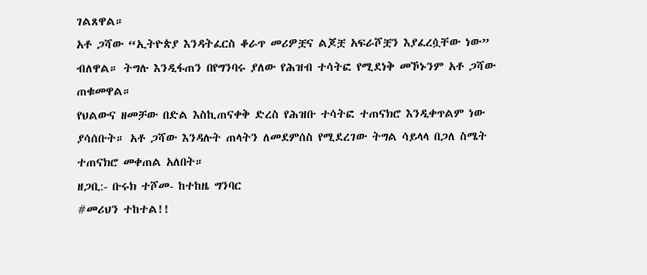ገልጸዋል።
አቶ ጋሻው “ኢትዮጵያ እንዳትፈርስ ቆራጥ መሪዎቿና ልጆቿ አፍራሾቿን እያፈረሷቸው ነው” ብለዋል። ትግሉ እንዲፋጠን በየግንባሩ ያለው የሕዝብ ተሳትፎ የሚደነቅ መኾኑንም አቶ ጋሻው ጠቁመዋል።
የህልውና ዘመቻው በድል እስኪጠናቀቅ ድረስ የሕዝቡ ተሳትፎ ተጠናክሮ እንዲቀጥልም ነው ያሳሰቡት። አቶ ጋሻው እንዳሉት ጠላትን ለመደምሰስ የሚደረገው ትግል ሳይላላ በጋለ ስሜት ተጠናክሮ መቀጠል አለበት።
ዘጋቢ:- ቡሩክ ተሾመ- ከተከዜ ግንባር
#መሪህን ተከተል!!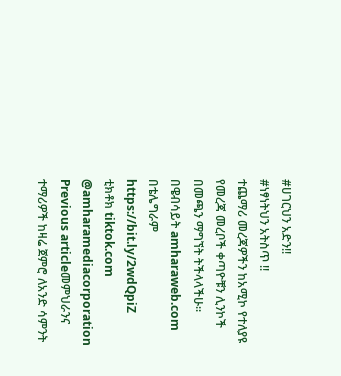#ሀገርህን አድን!!
#ነፃነትህን አትስጥ !!
ተጨማሪ መረጃዎችን ከአሚኮ የተለያዩ የመረጃ መረቦች ቀጣዮቹን ሊንኮች በመጫን ማግኘት ትችላላችሁ፡፡
በዌብሳይት amharaweb.com
በቴሌግራም https://bit.ly/2wdQpiZ
ቲክቶክ tiktok.com @amharamediacorporation
Previous articleመምህራንና ተማሪዎች ከዛሬ ጀምሮ ለአንድ ሳምንት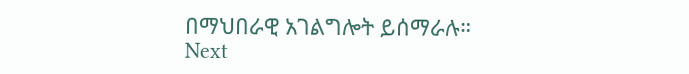በማህበራዊ አገልግሎት ይሰማራሉ።
Next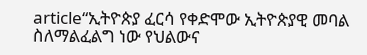article“ኢትዮጵያ ፈርሳ የቀድሞው ኢትዮጵያዊ መባል ስለማልፈልግ ነው የህልውና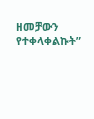ዘመቻውን የተቀላቀልኩት”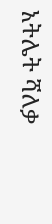አትሌት ሻለቃ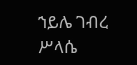ኀይሌ ገብረ ሥላሴ